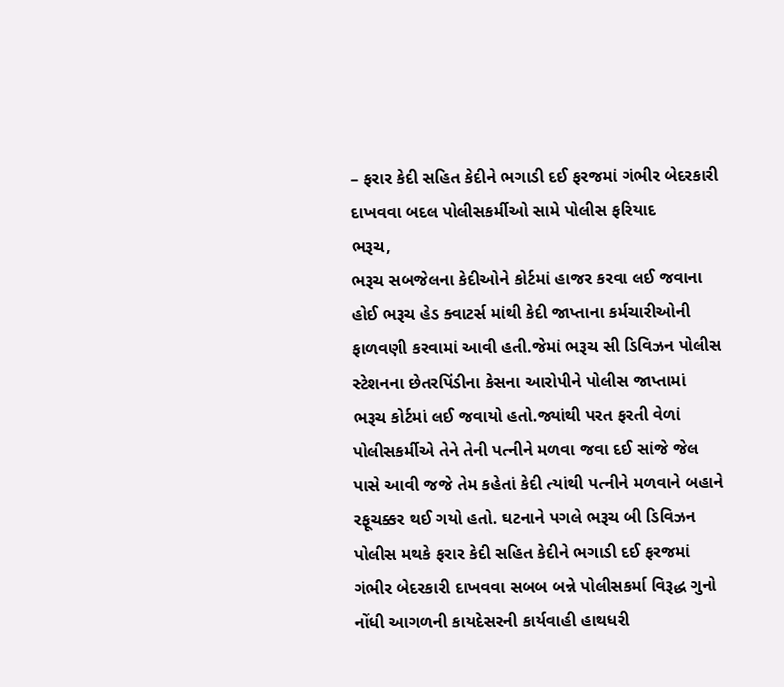– ફરાર કેદી સહિત કેદીને ભગાડી દઈ ફરજમાં ગંભીર બેદરકારી દાખવવા બદલ પોલીસકર્મીઓ સામે પોલીસ ફરિયાદ
ભરૂચ,
ભરૂચ સબજેલના કેદીઓને કોર્ટમાં હાજર કરવા લઈ જવાના હોઈ ભરૂચ હેડ ક્વાટર્સ માંથી કેદી જાપ્તાના કર્મચારીઓની ફાળવણી કરવામાં આવી હતી.જેમાં ભરૂચ સી ડિવિઝન પોલીસ સ્ટેશનના છેતરપિંડીના કેસના આરોપીને પોલીસ જાપ્તામાં ભરૂચ કોર્ટમાં લઈ જવાયો હતો.જ્યાંથી પરત ફરતી વેળાં પોલીસકર્મીએ તેને તેની પત્નીને મળવા જવા દઈ સાંજે જેલ પાસે આવી જજે તેમ કહેતાં કેદી ત્યાંથી પત્નીને મળવાને બહાને રફૂચક્કર થઈ ગયો હતો. ઘટનાને પગલે ભરૂચ બી ડિવિઝન પોલીસ મથકે ફરાર કેદી સહિત કેદીને ભગાડી દઈ ફરજમાં ગંભીર બેદરકારી દાખવવા સબબ બન્ને પોલીસકર્મા વિરૂદ્ધ ગુનો નોંધી આગળની કાયદેસરની કાર્યવાહી હાથધરી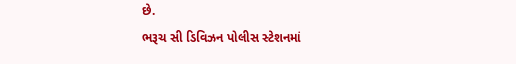છે.
ભરૂચ સી ડિવિઝન પોલીસ સ્ટેશનમાં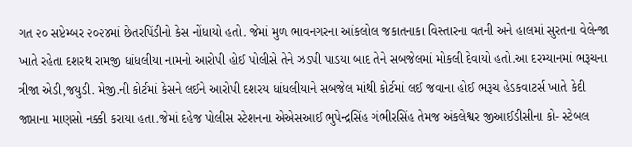ગત ૨૦ સપ્ટેમ્બર ૨૦૨૪માં છેતરપિંડીનો કેસ નોંધાયો હતો. જેમાં મુળ ભાવનગરના આંકલોલ જકાતનાકા વિસ્તારના વતની અને હાલમાં સુરતના વેલેન્જા ખાતે રહેતા દશરથ રામજી ધાંધલીયા નામનો આરોપી હોઈ પોલીસે તેને ઝડપી પાડયા બાદ તેને સબજેલમાં મોકલી દેવાયો હતો.આ દરમ્યાનમાં ભરૂચના ત્રીજા એડી,જયુડી. મેજી.ની કોર્ટમાં કેસને લઈને આરોપી દશરય ધાંધલીયાને સબજેલ માંથી કોર્ટમાં લઈ જવાના હોઈ ભરૂચ હેડકવાટર્સ ખાતે કેદી જાપ્તાના માણસો નક્કી કરાયા હતા.જેમાં દહેજ પોલીસ સ્ટેશનના એએસઆઈ ભુપેન્દ્રસિંહ ગંભીરસિંહ તેમજ અંકલેશ્વર જીઆઈડીસીના કો- સ્ટેબલ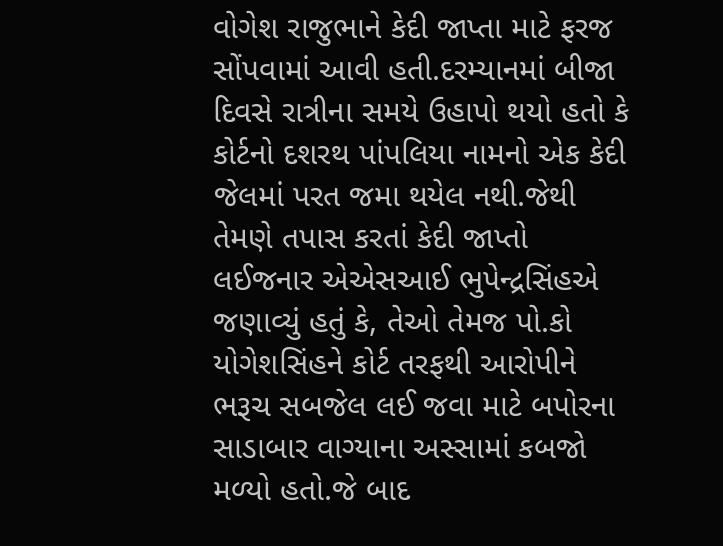વોગેશ રાજુભાને કેદી જાપ્તા માટે ફરજ સોંપવામાં આવી હતી.દરમ્યાનમાં બીજા દિવસે રાત્રીના સમયે ઉહાપો થયો હતો કે કોર્ટનો દશરથ પાંપલિયા નામનો એક કેદી જેલમાં પરત જમા થયેલ નથી.જેથી તેમણે તપાસ કરતાં કેદી જાપ્તો લઈજનાર એએસઆઈ ભુપેન્દ્રસિંહએ જણાવ્યું હતું કે, તેઓ તેમજ પો.કો યોગેશસિંહને કોર્ટ તરફથી આરોપીને ભરૂચ સબજેલ લઈ જવા માટે બપોરના સાડાબાર વાગ્યાના અસ્સામાં કબજો મળ્યો હતો.જે બાદ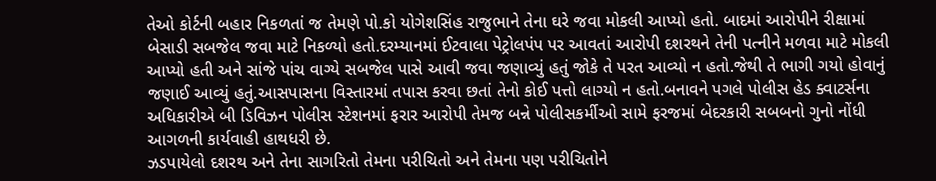તેઓ કોર્ટની બહાર નિકળતાં જ તેમણે પો.કો યોગેશસિંહ રાજુભાને તેના ઘરે જવા મોકલી આપ્યો હતો. બાદમાં આરોપીને રીક્ષામાં બેસાડી સબજેલ જવા માટે નિકળ્યો હતો.દરમ્યાનમાં ઈટવાલા પેટ્રોલપંપ પર આવતાં આરોપી દશરથને તેની પત્નીને મળવા માટે મોકલી આપ્યો હતી અને સાંજે પાંચ વાગ્યે સબજેલ પાસે આવી જવા જણાવ્યું હતું જોકે તે પરત આવ્યો ન હતો.જેથી તે ભાગી ગયો હોવાનું જણાઈ આવ્યું હતું.આસપાસના વિસ્તારમાં તપાસ કરવા છતાં તેનો કોઈ પત્તો લાગ્યો ન હતો.બનાવને પગલે પોલીસ હેડ ક્વાટર્સના અધિકારીએ બી ડિવિઝન પોલીસ સ્ટેશનમાં ફરાર આરોપી તેમજ બન્ને પોલીસકર્મીઓ સામે ફરજમાં બેદરકારી સબબનો ગુનો નોંધી આગળની કાર્યવાહી હાથધરી છે.
ઝડપાયેલો દશરથ અને તેના સાગરિતો તેમના પરીચિતો અને તેમના પણ પરીચિતોને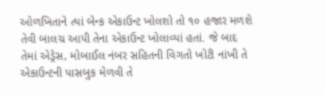ઓળખિતાને ત્યાં બેન્ક એકાઉન્ટ ખોલશો તો ૧૦ હજાર મળશે તેવી બાલચ આપી તેના એકાઉન્ટ ખોલાવ્યાં હતાં. જે બાદ તેમાં એડ્રેસ, મોબાઈલ નંબર સહિતની વિગતો ખોટી નાંખી તે એકાઉન્ટની પાસબુક મેળવી તે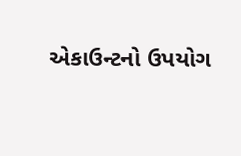એકાઉન્ટનો ઉપયોગ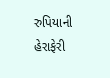રુપિયાની હેરાફેરી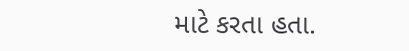માટે કરતા હતા.